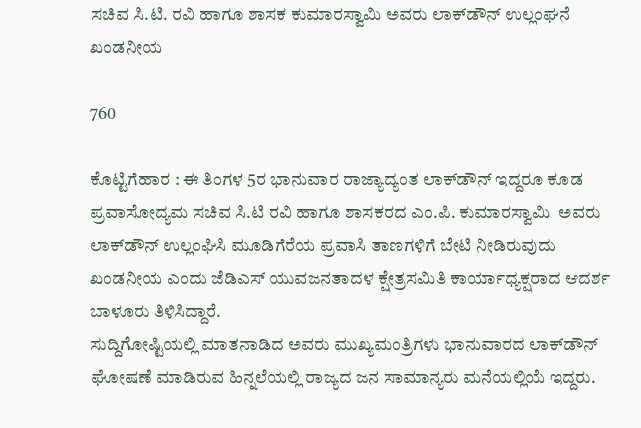ಸಚಿವ ಸಿ.ಟಿ. ರವಿ ಹಾಗೂ ಶಾಸಕ ಕುಮಾರಸ್ವಾಮಿ ಅವರು ಲಾಕ್‍ಡೌನ್ ಉಲ್ಲಂಘನೆ ಖಂಡನೀಯ

760

ಕೊಟ್ಟಿಗೆಹಾರ : ಈ ತಿಂಗಳ 5ರ ಭಾನುವಾರ ರಾಜ್ಯಾದ್ಯಂತ ಲಾಕ್‍ಡೌನ್ ಇದ್ದರೂ ಕೂಡ ಪ್ರವಾಸೋದ್ಯಮ ಸಚಿವ ಸಿ.ಟಿ ರವಿ ಹಾಗೂ ಶಾಸಕರದ ಎಂ.ಪಿ. ಕುಮಾರಸ್ವಾಮಿ  ಅವರು ಲಾಕ್‍ಡೌನ್ ಉಲ್ಲಂಘಿಸಿ ಮೂಡಿಗೆರೆಯ ಪ್ರವಾಸಿ ತಾಣಗಳಿಗೆ ಬೇಟಿ ನೀಡಿರುವುದು ಖಂಡನೀಯ ಎಂದು ಜೆಡಿಎಸ್ ಯುವಜನತಾದಳ ಕ್ಷೇತ್ರಸಮಿತಿ ಕಾರ್ಯಾಧ್ಯಕ್ಷರಾದ ಆದರ್ಶ ಬಾಳೂರು ತಿಳಿಸಿದ್ದಾರೆ.
ಸುದ್ದಿಗೋಷ್ಟಿಯಲ್ಲಿ ಮಾತನಾಡಿದ ಅವರು ಮುಖ್ಯಮಂತ್ರಿಗಳು ಭಾನುವಾರದ ಲಾಕ್‍ಡೌನ್ ಘೋಷಣೆ ಮಾಡಿರುವ ಹಿನ್ನಲೆಯಲ್ಲಿ ರಾಜ್ಯದ ಜನ ಸಾಮಾನ್ಯರು ಮನೆಯಲ್ಲಿಯೆ ಇದ್ದರು.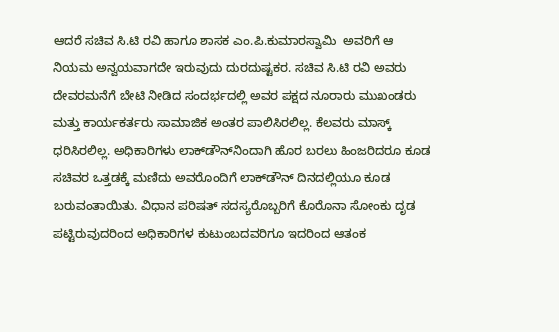ಆದರೆ ಸಚಿವ ಸಿ.ಟಿ ರವಿ ಹಾಗೂ ಶಾಸಕ ಎಂ.ಪಿ.ಕುಮಾರಸ್ವಾಮಿ  ಅವರಿಗೆ ಆ ನಿಯಮ ಅನ್ವಯವಾಗದೇ ಇರುವುದು ದುರದುಷ್ಟಕರ. ಸಚಿವ ಸಿ.ಟಿ ರವಿ ಅವರು ದೇವರಮನೆಗೆ ಬೇಟಿ ನೀಡಿದ ಸಂದರ್ಭದಲ್ಲಿ ಅವರ ಪಕ್ಷದ ನೂರಾರು ಮುಖಂಡರು ಮತ್ತು ಕಾರ್ಯಕರ್ತರು ಸಾಮಾಜಿಕ ಅಂತರ ಪಾಲಿಸಿರಲಿಲ್ಲ. ಕೆಲವರು ಮಾಸ್ಕ್ ಧರಿಸಿರಲಿಲ್ಲ. ಅಧಿಕಾರಿಗಳು ಲಾಕ್‍ಡೌನ್‍ನಿಂದಾಗಿ ಹೊರ ಬರಲು ಹಿಂಜರಿದರೂ ಕೂಡ ಸಚಿವರ ಒತ್ತಡಕ್ಕೆ ಮಣಿದು ಅವರೊಂದಿಗೆ ಲಾಕ್‍ಡೌನ್ ದಿನದಲ್ಲಿಯೂ ಕೂಡ ಬರುವಂತಾಯಿತು. ವಿಧಾನ ಪರಿಷತ್ ಸದಸ್ಯರೊಬ್ಬರಿಗೆ ಕೊರೊನಾ ಸೋಂಕು ದೃಡ ಪಟ್ಟಿರುವುದರಿಂದ ಅಧಿಕಾರಿಗಳ ಕುಟುಂಬದವರಿಗೂ ಇದರಿಂದ ಆತಂಕ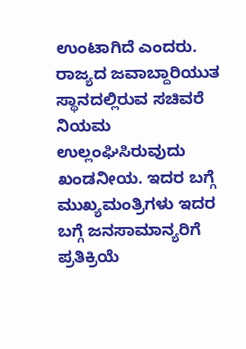ಉಂಟಾಗಿದೆ ಎಂದರು.
ರಾಜ್ಯದ ಜವಾಬ್ದಾರಿಯುತ ಸ್ಥಾನದಲ್ಲಿರುವ ಸಚಿವರೆ ನಿಯಮ ಉಲ್ಲಂಘಿಸಿರುವುದು ಖಂಡನೀಯ. ಇದರ ಬಗ್ಗೆ ಮುಖ್ಯಮಂತ್ರಿಗಳು ಇದರ ಬಗ್ಗೆ ಜನಸಾಮಾನ್ಯರಿಗೆ ಪ್ರತಿಕ್ರಿಯೆ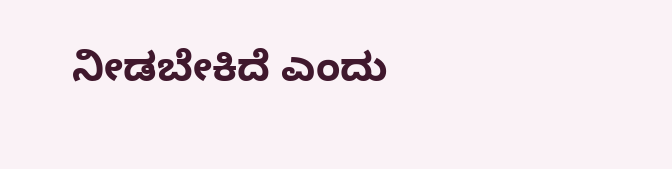ನೀಡಬೇಕಿದೆ ಎಂದು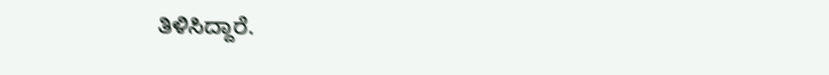ತಿಳಿಸಿದ್ದಾರೆ.